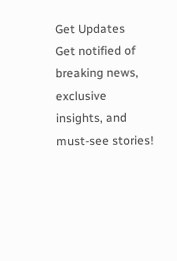Get Updates
Get notified of breaking news, exclusive insights, and must-see stories!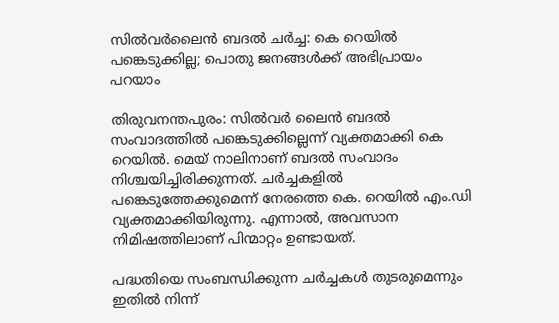സില്‍വര്‍ലൈന്‍ ബദല്‍ ചര്‍ച്ച: കെ റെയില്‍ പങ്കെടുക്കില്ല; പൊതു ജനങ്ങൾക്ക് അഭിപ്രായം പറയാം

തിരുവനന്തപുരം: സിൽവർ ലൈൻ ബദൽ സംവാദത്തിൽ പങ്കെടുക്കില്ലെന്ന് വ്യക്തമാക്കി കെ റെയിൽ. മെയ് നാലിനാണ് ബദൽ സംവാദം നിശ്ചയിച്ചിരിക്കുന്നത്. ചർച്ചകളിൽ പങ്കെടുത്തേക്കുമെന്ന് നേരത്തെ കെ. റെയിൽ എം.ഡി വ്യക്തമാക്കിയിരുന്നു. എന്നാൽ, അവസാന നിമിഷത്തിലാണ് പിന്മാറ്റം ഉണ്ടായത്.

പദ്ധതിയെ സംബന്ധിക്കുന്ന ചർച്ചകൾ തുടരുമെന്നും ഇതിൽ നിന്ന്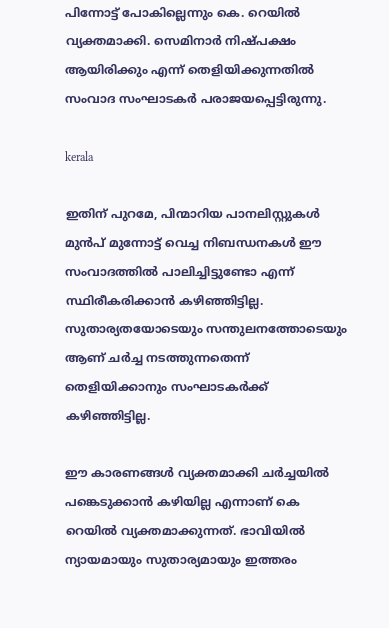പിന്നോട്ട് പോകില്ലെന്നും കെ. റെയിൽ വ്യക്തമാക്കി. സെമിനാര്‍ നിഷ്പക്ഷം ആയിരിക്കും എന്ന് തെളിയിക്കുന്നതില്‍ സംവാദ സംഘാടകര്‍ പരാജയപ്പെട്ടിരുന്നു.

kerala

ഇതിന് പുറമേ, പിന്മാറിയ പാനലിസ്റ്റുകള്‍ മുൻപ് മുന്നോട്ട് വെച്ച നിബന്ധനകള്‍ ഈ സംവാദത്തില്‍ പാലിച്ചിട്ടുണ്ടോ എന്ന് സ്ഥിരീകരിക്കാന്‍ കഴിഞ്ഞിട്ടില്ല. സുതാര്യതയോടെയും സന്തുലനത്തോടെയും ആണ് ചര്‍ച്ച നടത്തുന്നതെന്ന് തെളിയിക്കാനും സംഘാടകര്‍ക്ക് കഴിഞ്ഞിട്ടില്ല.

ഈ കാരണങ്ങൾ വ്യക്തമാക്കി ചര്‍ച്ചയില്‍ പങ്കെടുക്കാന്‍ കഴിയില്ല എന്നാണ് കെ റെയില്‍ വ്യക്തമാക്കുന്നത്. ഭാവിയില്‍ ന്യായമായും സുതാര്യമായും ഇത്തരം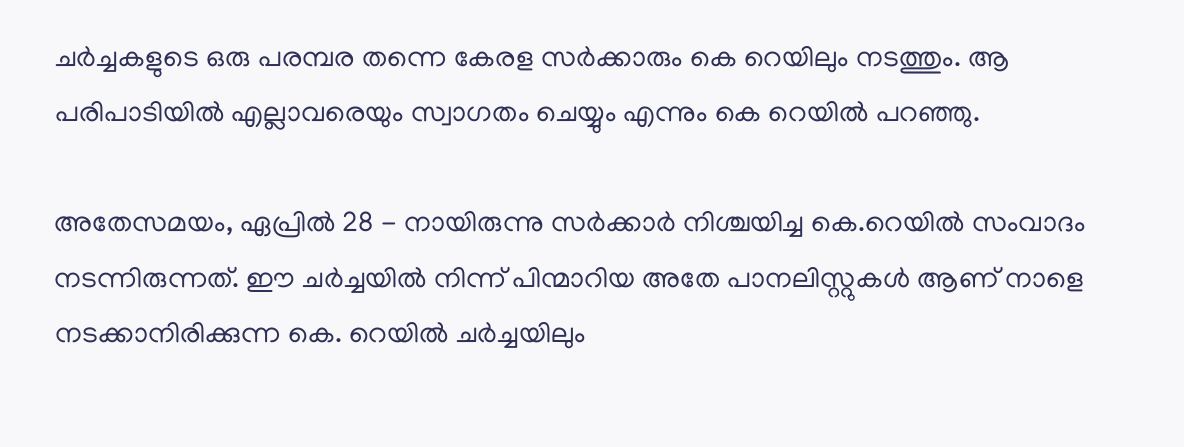ചര്‍ച്ചകളുടെ ഒരു പരമ്പര തന്നെ കേരള സര്‍ക്കാരും കെ റെയിലും നടത്തും. ആ പരിപാടിയിൽ എല്ലാവരെയും സ്വാഗതം ചെയ്യും എന്നും കെ റെയില്‍ പറഞ്ഞു.

അതേസമയം, ഏപ്രിൽ 28 - നായിരുന്നു സർക്കാർ നിശ്ചയിച്ച കെ.റെയിൽ സംവാദം നടന്നിരുന്നത്. ഈ ചര്‍ച്ചയില്‍ നിന്ന് പിന്മാറിയ അതേ പാനലിസ്റ്റുകള്‍ ആണ് നാളെ നടക്കാനിരിക്കുന്ന കെ. റെയിൽ ചര്‍ച്ചയിലും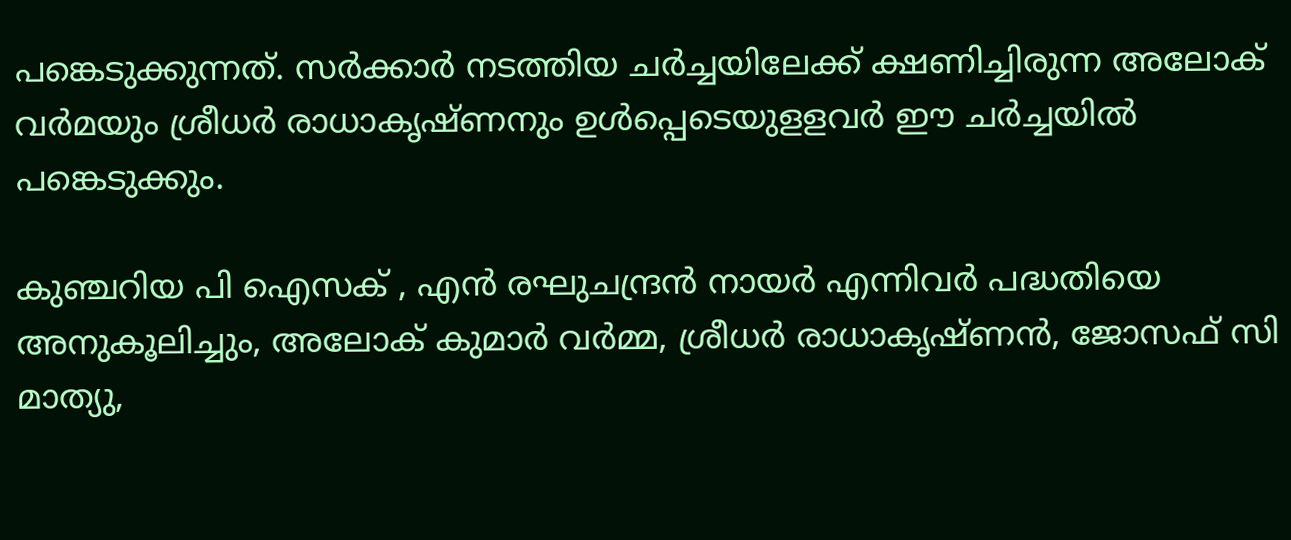പങ്കെടുക്കുന്നത്. സർക്കാർ നടത്തിയ ചര്‍ച്ചയിലേക്ക് ക്ഷണിച്ചിരുന്ന അലോക് വര്‍മയും ശ്രീധര്‍ രാധാകൃഷ്ണനും ഉള്‍പ്പെടെയുളളവർ ഈ ചര്‍ച്ചയിൽ പങ്കെടുക്കും.

കുഞ്ചറിയ പി ഐസക് , എൻ രഘുചന്ദ്രൻ നായർ എന്നിവർ പദ്ധതിയെ അനുകൂലിച്ചും, അലോക് കുമാർ വർമ്മ, ശ്രീധർ രാധാകൃഷ്ണൻ, ജോസഫ് സി മാത്യു,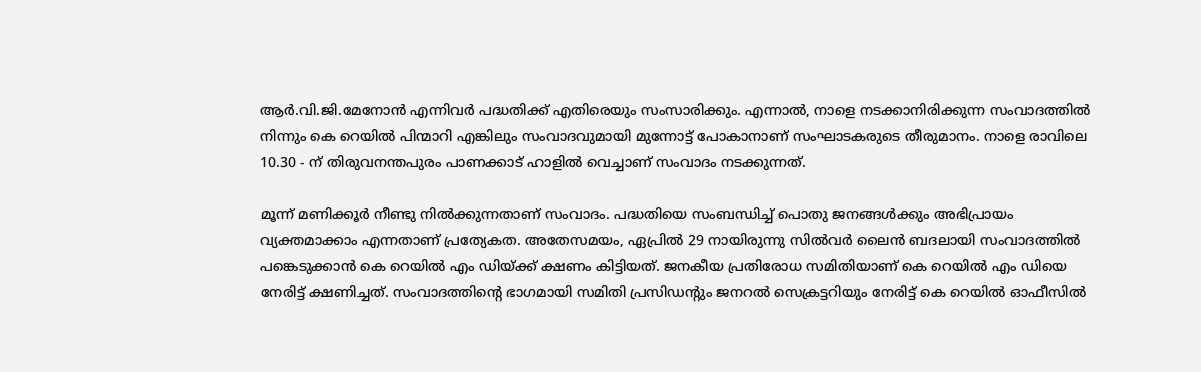ആർ.വി.ജി.മേനോൻ എന്നിവർ പദ്ധതിക്ക് എതിരെയും സംസാരിക്കും. എന്നാൽ, നാളെ നടക്കാനിരിക്കുന്ന സംവാദത്തിൽ നിന്നും കെ റെയിൽ പിന്മാറി എങ്കിലും സംവാദവുമായി മുന്നോട്ട് പോകാനാണ് സംഘാടകരുടെ തീരുമാനം. നാളെ രാവിലെ 10.30 - ന് തിരുവനന്തപുരം പാണക്കാട് ഹാളിൽ വെച്ചാണ് സംവാദം നടക്കുന്നത്.

മൂന്ന് മണിക്കൂർ നീണ്ടു നിൽക്കുന്നതാണ് സംവാദം. പദ്ധതിയെ സംബന്ധിച്ച് പൊതു ജനങ്ങൾക്കും അഭിപ്രായം വ്യക്തമാക്കാം എന്നതാണ് പ്രത്യേകത. അതേസമയം, ഏപ്രിൽ 29 നായിരുന്നു സിൽവർ ലൈൻ ബദലായി സംവാദത്തിൽ പങ്കെടുക്കാൻ കെ റെയിൽ എം ഡിയ്ക്ക് ക്ഷണം കിട്ടിയത്. ജനകീയ പ്രതിരോധ സമിതിയാണ് കെ റെയിൽ എം ഡിയെ നേരിട്ട് ക്ഷണിച്ചത്. സംവാദത്തിന്റെ ഭാഗമായി സമിതി പ്രസിഡന്റും ജനറൽ സെക്രട്ടറിയും നേരിട്ട് കെ റെയിൽ ഓഫീസിൽ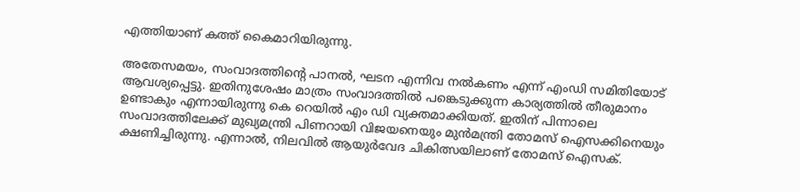എത്തിയാണ് കത്ത് കൈമാറിയിരുന്നു.

അതേസമയം, സംവാദത്തിന്‍റെ പാനൽ, ഘടന എന്നിവ നൽകണം എന്ന് എംഡി സമിതിയോട് ആവശ്യപ്പെട്ടു. ഇതിനുശേഷം മാത്രം സംവാദത്തിൽ പങ്കെടുക്കുന്ന കാര്യത്തിൽ തീരുമാനം ഉണ്ടാകും എന്നായിരുന്നു കെ റെയിൽ എം ഡി വ്യക്തമാക്കിയത്. ഇതിന് പിന്നാലെ സംവാദത്തിലേക്ക് മുഖ്യമന്ത്രി പിണറായി വിജയനെയും മുൻമന്ത്രി തോമസ് ഐസക്കിനെയും ക്ഷണിച്ചിരുന്നു. എന്നാൽ, നിലവിൽ ആയുർവേദ ചികിത്സയിലാണ് തോമസ് ഐസക്.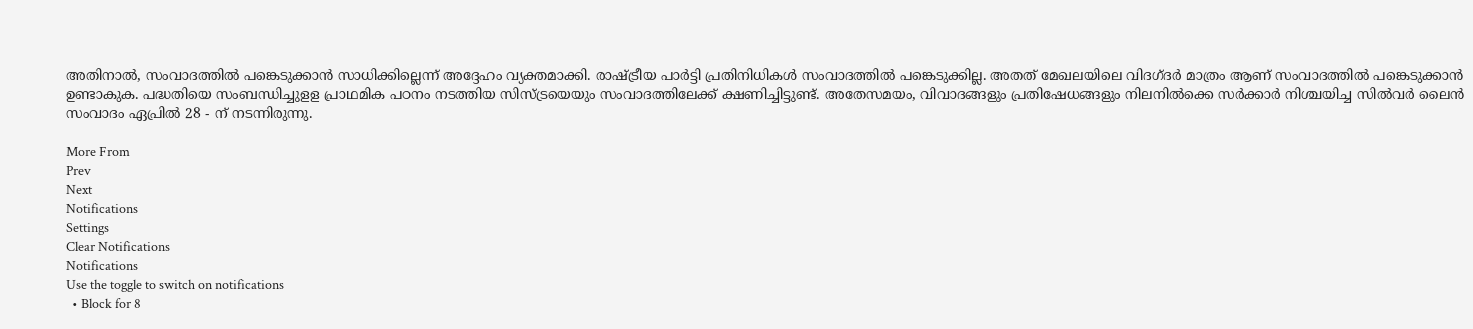അതിനാൽ, സംവാദത്തിൽ പങ്കെടുക്കാന്‍ സാധിക്കില്ലെന്ന് അദ്ദേഹം വ്യക്തമാക്കി. രാഷ്ട്രീയ പാർട്ടി പ്രതിനിധികൾ സംവാദത്തിൽ പങ്കെടുക്കില്ല. അതത് മേഖലയിലെ വിദഗ്ദർ മാത്രം ആണ് സംവാദത്തിൽ പങ്കെടുക്കാൻ ഉണ്ടാകുക. പദ്ധതിയെ സംബന്ധിച്ചുളള പ്രാഥമിക പഠനം നടത്തിയ സിസ്ട്രയെയും സംവാദത്തിലേക്ക് ക്ഷണിച്ചിട്ടുണ്ട്. അതേസമയം, വിവാദങ്ങളും പ്രതിഷേധങ്ങളും നിലനിൽക്കെ സർക്കാർ നിശ്ചയിച്ച സിൽവർ ലൈൻ സംവാദം ഏപ്രിൽ 28 - ന് നടന്നിരുന്നു.

More From
Prev
Next
Notifications
Settings
Clear Notifications
Notifications
Use the toggle to switch on notifications
  • Block for 8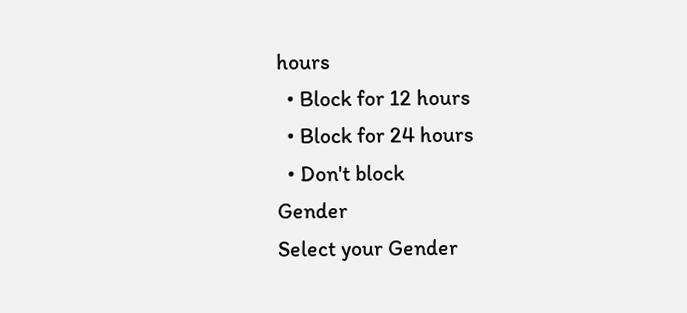hours
  • Block for 12 hours
  • Block for 24 hours
  • Don't block
Gender
Select your Gender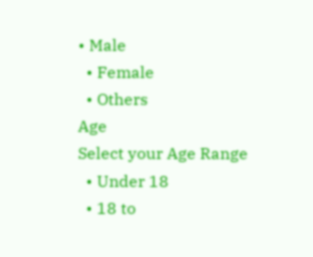• Male
  • Female
  • Others
Age
Select your Age Range
  • Under 18
  • 18 to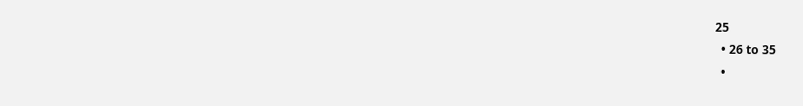25
  • 26 to 35
  •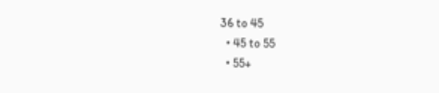36 to 45
  • 45 to 55
  • 55+